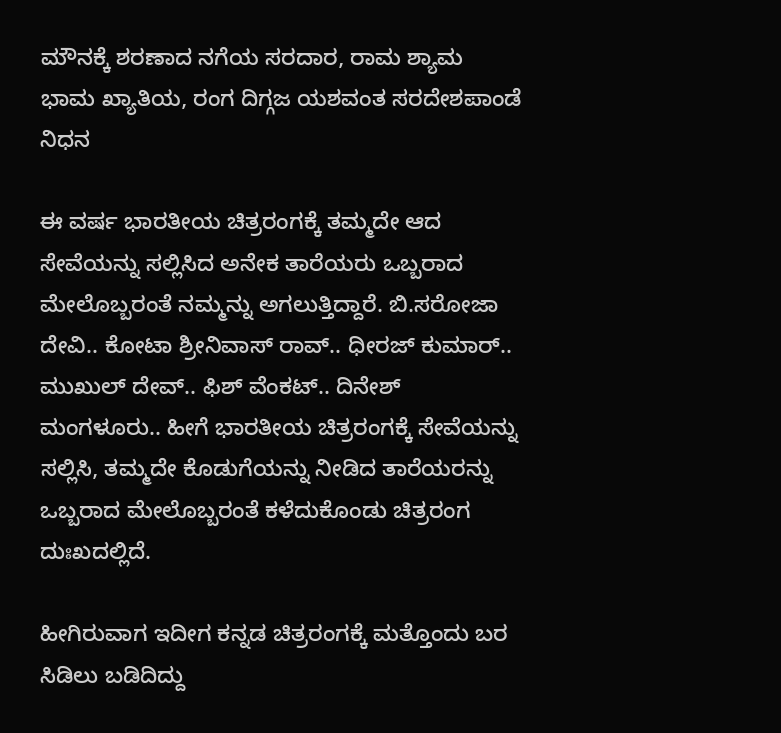ಮೌನಕ್ಕೆ ಶರಣಾದ ನಗೆಯ ಸರದಾರ, ರಾಮ ಶ್ಯಾಮ ಭಾಮ ಖ್ಯಾತಿಯ, ರಂಗ ದಿಗ್ಗಜ ಯಶವಂತ ಸರದೇಶಪಾಂಡೆ ನಿಧನ

ಈ ವರ್ಷ ಭಾರತೀಯ ಚಿತ್ರರಂಗಕ್ಕೆ ತಮ್ಮದೇ ಆದ ಸೇವೆಯನ್ನು ಸಲ್ಲಿಸಿದ ಅನೇಕ ತಾರೆಯರು ಒಬ್ಬರಾದ ಮೇಲೊಬ್ಬರಂತೆ ನಮ್ಮನ್ನು ಅಗಲುತ್ತಿದ್ದಾರೆ. ಬಿ.ಸರೋಜಾ ದೇವಿ.. ಕೋಟಾ ಶ್ರೀನಿವಾಸ್ ರಾವ್.. ಧೀರಜ್ ಕುಮಾರ್.. ಮುಖುಲ್ ದೇವ್.. ಫಿಶ್ ವೆಂಕಟ್.. ದಿನೇಶ್ ಮಂಗಳೂರು.. ಹೀಗೆ ಭಾರತೀಯ ಚಿತ್ರರಂಗಕ್ಕೆ ಸೇವೆಯನ್ನು ಸಲ್ಲಿಸಿ, ತಮ್ಮದೇ ಕೊಡುಗೆಯನ್ನು ನೀಡಿದ ತಾರೆಯರನ್ನು ಒಬ್ಬರಾದ ಮೇಲೊಬ್ಬರಂತೆ ಕಳೆದುಕೊಂಡು ಚಿತ್ರರಂಗ ದುಃಖದಲ್ಲಿದೆ.

ಹೀಗಿರುವಾಗ ಇದೀಗ ಕನ್ನಡ ಚಿತ್ರರಂಗಕ್ಕೆ ಮತ್ತೊಂದು ಬರ ಸಿಡಿಲು ಬಡಿದಿದ್ದು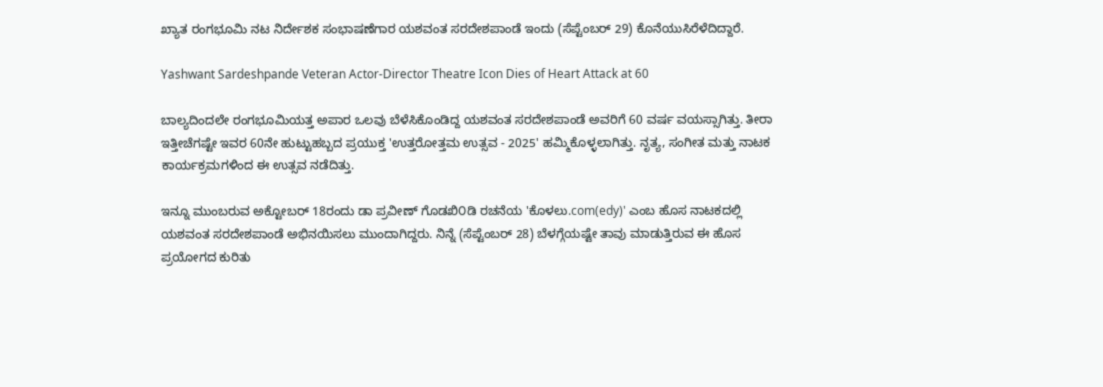ಖ್ಯಾತ ರಂಗಭೂಮಿ ನಟ ನಿರ್ದೇಶಕ ಸಂಭಾಷಣೆಗಾರ ಯಶವಂತ ಸರದೇಶಪಾಂಡೆ ಇಂದು (ಸೆಪ್ಟೆಂಬರ್ 29) ಕೊನೆಯುಸಿರೆಳೆದಿದ್ದಾರೆ.

Yashwant Sardeshpande Veteran Actor-Director Theatre Icon Dies of Heart Attack at 60

ಬಾಲ್ಯದಿಂದಲೇ ರಂಗಭೂಮಿಯತ್ತ ಅಪಾರ ಒಲವು ಬೆಳೆಸಿಕೊಂಡಿದ್ದ ಯಶವಂತ ಸರದೇಶಪಾಂಡೆ ಅವರಿಗೆ 60 ವರ್ಷ ವಯಸ್ಸಾಗಿತ್ತು. ತೀರಾ ಇತ್ತೀಚೆಗಷ್ಟೇ ಇವರ 60ನೇ ಹುಟ್ಟುಹಬ್ಬದ ಪ್ರಯುಕ್ತ 'ಉತ್ತರೋತ್ತಮ ಉತ್ಸವ - 2025' ಹಮ್ಮಿಕೊಳ್ಳಲಾಗಿತ್ತು. ನೃತ್ಯ, ಸಂಗೀತ ಮತ್ತು ನಾಟಕ ಕಾರ್ಯಕ್ರಮಗಳಿಂದ ಈ ಉತ್ಸವ ನಡೆದಿತ್ತು.

ಇನ್ನೂ ಮುಂಬರುವ ಅಕ್ಟೋಬರ್ 18ರಂದು ಡಾ ಪ್ರವೀಣ್ ಗೊಡಖಿ೦ಡಿ ರಚನೆಯ 'ಕೊಳಲು.com(edy)' ಎಂಬ ಹೊಸ ನಾಟಕದಲ್ಲಿ ಯಶವಂತ ಸರದೇಶಪಾಂಡೆ ಅಭಿನಯಿಸಲು ಮುಂದಾಗಿದ್ದರು. ನಿನ್ನೆ (ಸೆಪ್ಟೆಂಬರ್ 28) ಬೆಳಗ್ಗೆಯಷ್ಟೇ ತಾವು ಮಾಡುತ್ತಿರುವ ಈ ಹೊಸ ಪ್ರಯೋಗದ ಕುರಿತು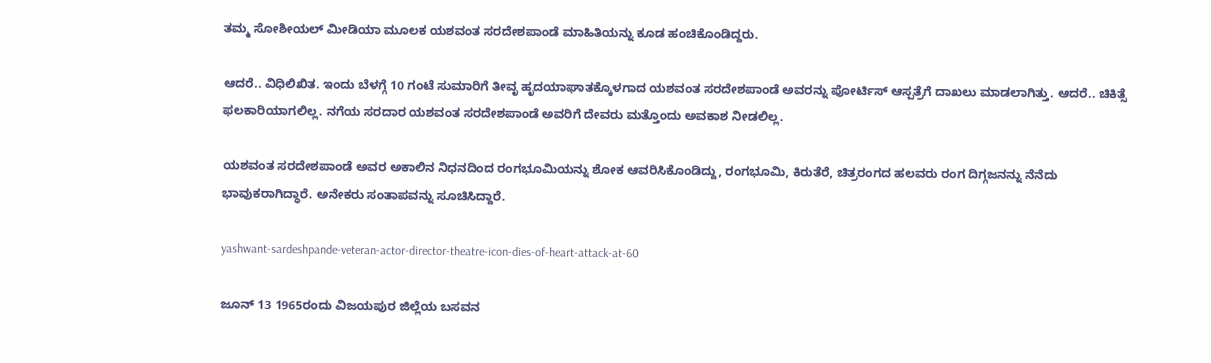ತಮ್ಮ ಸೋಶೀಯಲ್ ಮೀಡಿಯಾ ಮೂಲಕ ಯಶವಂತ ಸರದೇಶಪಾಂಡೆ ಮಾಹಿತಿಯನ್ನು ಕೂಡ ಹಂಚಿಕೊಂಡಿದ್ದರು.

ಆದರೆ.. ವಿಧಿಲಿಖಿತ. ಇಂದು ಬೆಳಗ್ಗೆ 10 ಗಂಟೆ ಸುಮಾರಿಗೆ ತೀವೃ ಹೃದಯಾಘಾತಕ್ಕೊಳಗಾದ ಯಶವಂತ ಸರದೇಶಪಾಂಡೆ ಅವರನ್ನು ಪೋರ್ಟಿಸ್ ಆಸ್ಪತ್ರೆಗೆ ದಾಖಲು ಮಾಡಲಾಗಿತ್ತು. ಆದರೆ.. ಚಿಕಿತ್ಸೆ ಫಲಕಾರಿಯಾಗಲಿಲ್ಲ. ನಗೆಯ ಸರದಾರ ಯಶವಂತ ಸರದೇಶಪಾಂಡೆ ಅವರಿಗೆ ದೇವರು ಮತ್ತೊಂದು ಅವಕಾಶ ನೀಡಲಿಲ್ಲ.

ಯಶವಂತ ಸರದೇಶಪಾಂಡೆ ಅವರ ಅಕಾಲಿನ ನಿಧನದಿಂದ ರಂಗಭೂಮಿಯನ್ನು ಶೋಕ ಆವರಿಸಿಕೊಂಡಿದ್ದು, ರಂಗಭೂಮಿ, ಕಿರುತೆರೆ, ಚಿತ್ರರಂಗದ ಹಲವರು ರಂಗ ದಿಗ್ಗಜನನ್ನು ನೆನೆದು ಭಾವುಕರಾಗಿದ್ಧಾರೆ. ಅನೇಕರು ಸಂತಾಪವನ್ನು ಸೂಚಿಸಿದ್ದಾರೆ.

yashwant-sardeshpande-veteran-actor-director-theatre-icon-dies-of-heart-attack-at-60

ಜೂನ್ 13 1965ರಂದು ವಿಜಯಪುರ ಜಿಲ್ಲೆಯ ಬಸವನ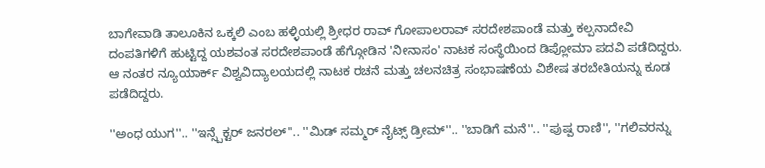ಬಾಗೇವಾಡಿ ತಾಲೂಕಿನ ಒಕ್ಕಲಿ ಎಂಬ ಹಳ್ಳಿಯಲ್ಲಿ ಶ್ರೀಧರ ರಾವ್ ಗೋಪಾಲರಾವ್ ಸರದೇಶಪಾಂಡೆ ಮತ್ತು ಕಲ್ಪನಾದೇವಿ ದಂಪತಿಗಳಿಗೆ ಹುಟ್ಟಿದ್ದ ಯಶವಂತ ಸರದೇಶಪಾಂಡೆ ಹೆಗ್ಗೋಡಿನ 'ನೀನಾಸಂ' ನಾಟಕ ಸಂಸ್ಥೆಯಿಂದ ಡಿಪ್ಲೋಮಾ ಪದವಿ ಪಡೆದಿದ್ದರು. ಆ ನಂತರ ನ್ಯೂಯಾರ್ಕ್ ವಿಶ್ವವಿದ್ಯಾಲಯದಲ್ಲಿ ನಾಟಕ ರಚನೆ ಮತ್ತು ಚಲನಚಿತ್ರ ಸಂಭಾಷಣೆಯ ವಿಶೇಷ ತರಬೇತಿಯನ್ನು ಕೂಡ ಪಡೆದಿದ್ದರು.

''ಅಂಧ ಯುಗ''.. ''ಇನ್ಸ್ಪೆಕ್ಟರ್ ಜನರಲ್‌''.. ''ಮಿಡ್ ಸಮ್ಮರ್ ನೈಟ್ಸ್ ಡ್ರೀಮ್''.. ''ಬಾಡಿಗೆ ಮನೆ''.. ''ಪುಷ್ಪ ರಾಣಿ'', ''ಗಲಿವರನ್ನು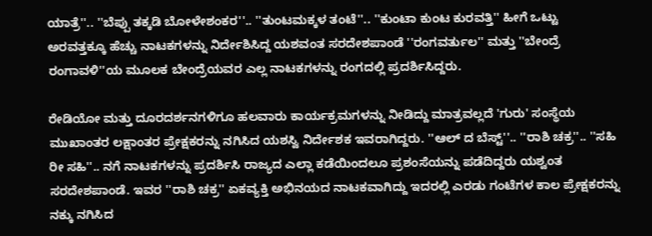ಯಾತ್ರೆ''.. ''ಬೆಪ್ಪು ತಕ್ಕಡಿ ಬೋಳೇಶಂಕರ''.. ''ತುಂಟಮಕ್ಕಳ ತಂಟೆ''.. ''ಕುಂಟಾ ಕುಂಟ ಕುರವತ್ತಿ'' ಹೀಗೆ ಒಟ್ಟು ಅರವತ್ತಕ್ಕೂ ಹೆಚ್ಚು ನಾಟಕಗಳನ್ನು ನಿರ್ದೇಶಿಸಿದ್ದ ಯಶವಂತ ಸರದೇಶಪಾಂಡೆ ''ರಂಗವರ್ತುಲ'' ಮತ್ತು ''ಬೇಂದ್ರೆ ರಂಗಾವಳಿ''ಯ ಮೂಲಕ ಬೇಂದ್ರೆಯವರ ಎಲ್ಲ ನಾಟಕಗಳನ್ನು ರಂಗದಲ್ಲಿ ಪ್ರದರ್ಶಿಸಿದ್ದರು.

ರೇಡಿಯೋ ಮತ್ತು ದೂರದರ್ಶನಗಳಿಗೂ ಹಲವಾರು ಕಾರ್ಯಕ್ರಮಗಳನ್ನು ನೀಡಿದ್ದು ಮಾತ್ರವಲ್ಲದೆ 'ಗುರು' ಸಂಸ್ಥೆಯ ಮುಖಾಂತರ ಲಕ್ಷಾಂತರ ಪ್ರೇಕ್ಷಕರನ್ನು ನಗಿಸಿದ ಯಶಸ್ವಿ ನಿರ್ದೇಶಕ ಇವರಾಗಿದ್ದರು. ''ಆಲ್ ದ ಬೆಸ್ಟ್''.. ''ರಾಶಿ ಚಕ್ರ''.. ''ಸಹಿ ರೀ ಸಹಿ''.. ನಗೆ ನಾಟಕಗಳನ್ನು ಪ್ರದರ್ಶಿಸಿ ರಾಜ್ಯದ ಎಲ್ಲಾ ಕಡೆಯಿಂದಲೂ ಪ್ರಶಂಸೆಯನ್ನು ಪಡೆದಿದ್ದರು ಯಶ್ವಂತ ಸರದೇಶಪಾಂಡೆ. ಇವರ ''ರಾಶಿ ಚಕ್ರ'' ಏಕವ್ಯಕ್ತಿ ಅಭಿನಯದ ನಾಟಕವಾಗಿದ್ದು ಇದರಲ್ಲಿ ಎರಡು ಗಂಟೆಗಳ ಕಾಲ ಪ್ರೇಕ್ಷಕರನ್ನು ನಕ್ಕು ನಗಿಸಿದ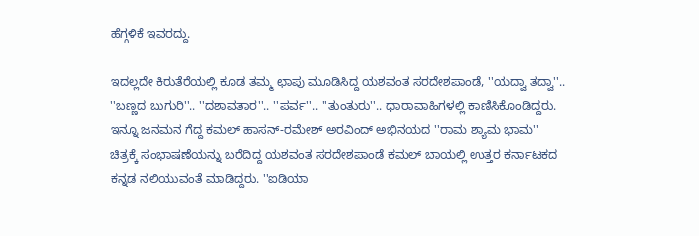ಹೆಗ್ಗಳಿಕೆ ಇವರದ್ದು.

ಇದಲ್ಲದೇ ಕಿರುತೆರೆಯಲ್ಲಿ ಕೂಡ ತಮ್ಮ ಛಾಪು ಮೂಡಿಸಿದ್ದ ಯಶವಂತ ಸರದೇಶಪಾಂಡೆ, ''ಯದ್ವಾ ತದ್ವಾ''.. ''ಬಣ್ಣದ ಬುಗುರಿ''.. ''ದಶಾವತಾರ''.. ''ಪರ್ವ''.. ''ತುಂತುರು''.. ಧಾರಾವಾಹಿಗಳಲ್ಲಿ ಕಾಣಿಸಿಕೊಂಡಿದ್ದರು. ಇನ್ನೂ ಜನಮನ ಗೆದ್ದ ಕಮಲ್ ಹಾಸನ್-ರಮೇಶ್ ಅರವಿಂದ್ ಅಭಿನಯದ ''ರಾಮ ಶ್ಯಾಮ ಭಾಮ'' ಚಿತ್ರಕ್ಕೆ ಸಂಭಾಷಣೆಯನ್ನು ಬರೆದಿದ್ದ ಯಶವಂತ ಸರದೇಶಪಾಂಡೆ ಕಮಲ್ ಬಾಯಲ್ಲಿ ಉತ್ತರ ಕರ್ನಾಟಕದ ಕನ್ನಡ ನಲಿಯುವಂತೆ ಮಾಡಿದ್ದರು. ''ಐಡಿಯಾ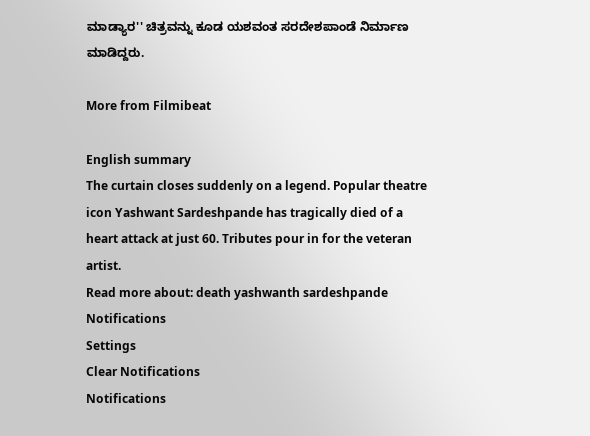ಮಾಡ್ಯಾರ'' ಚಿತ್ರವನ್ನು ಕೂಡ ಯಶವಂತ ಸರದೇಶಪಾಂಡೆ ನಿರ್ಮಾಣ ಮಾಡಿದ್ದರು.

More from Filmibeat

English summary
The curtain closes suddenly on a legend. Popular theatre icon Yashwant Sardeshpande has tragically died of a heart attack at just 60. Tributes pour in for the veteran artist.
Read more about: death yashwanth sardeshpande
Notifications
Settings
Clear Notifications
Notifications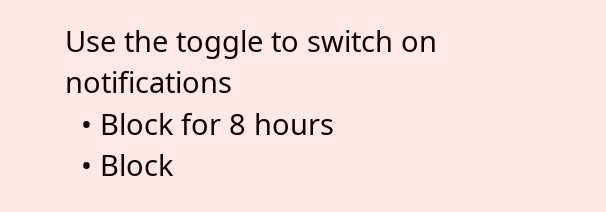Use the toggle to switch on notifications
  • Block for 8 hours
  • Block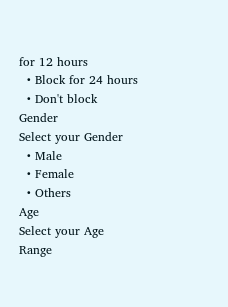for 12 hours
  • Block for 24 hours
  • Don't block
Gender
Select your Gender
  • Male
  • Female
  • Others
Age
Select your Age Range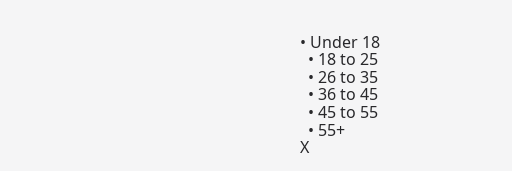• Under 18
  • 18 to 25
  • 26 to 35
  • 36 to 45
  • 45 to 55
  • 55+
X